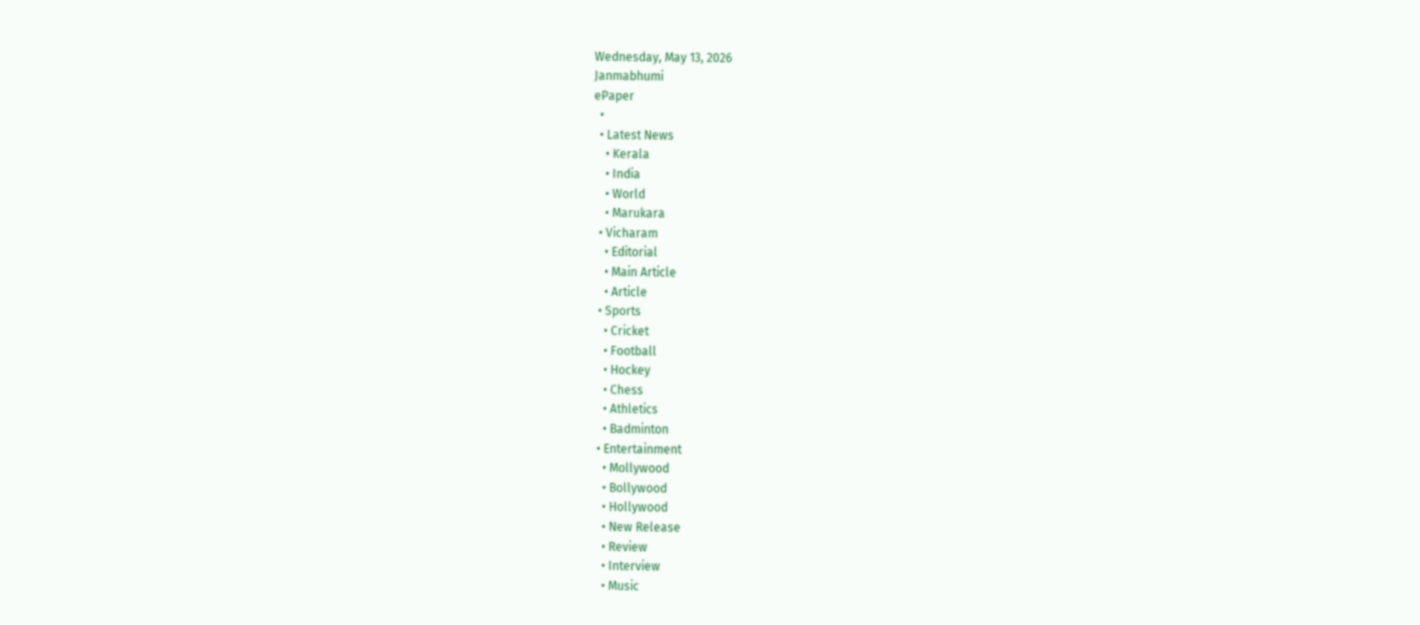Wednesday, May 13, 2026
Janmabhumi
ePaper
  •
  • Latest News
    • Kerala
    • India
    • World
    • Marukara
  • Vicharam
    • Editorial
    • Main Article
    • Article
  • Sports
    • Cricket
    • Football
    • Hockey
    • Chess
    • Athletics
    • Badminton
  • Entertainment
    • Mollywood
    • Bollywood
    • Hollywood
    • New Release
    • Review
    • Interview
    • Music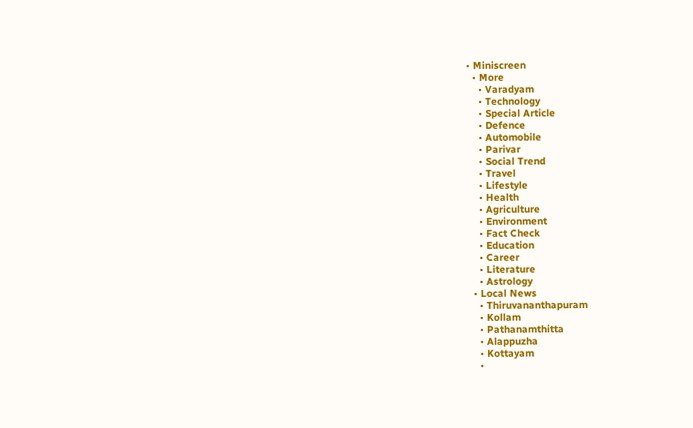• Miniscreen
  • More
    • Varadyam
    • Technology
    • Special Article
    • Defence
    • Automobile
    • Parivar
    • Social Trend
    • Travel
    • Lifestyle
    • Health
    • Agriculture
    • Environment
    • Fact Check
    • Education
    • Career
    • Literature
    • Astrology
  • Local News
    • Thiruvananthapuram
    • Kollam
    • Pathanamthitta
    • Alappuzha
    • Kottayam
    •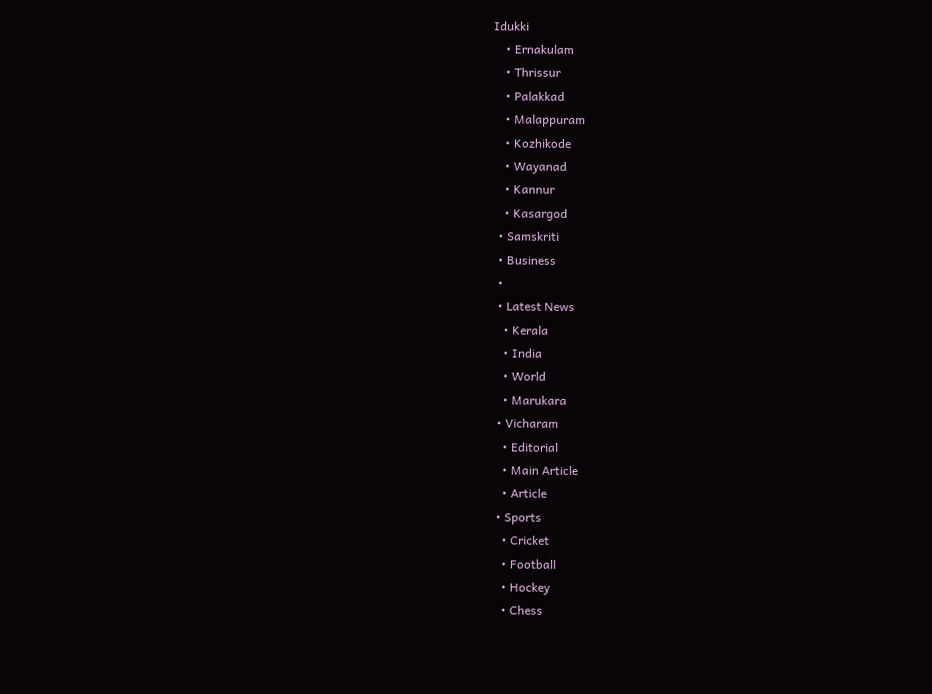Idukki
    • Ernakulam
    • Thrissur
    • Palakkad
    • Malappuram
    • Kozhikode
    • Wayanad
    • Kannur
    • Kasargod
  • Samskriti
  • Business
  •
  • Latest News
    • Kerala
    • India
    • World
    • Marukara
  • Vicharam
    • Editorial
    • Main Article
    • Article
  • Sports
    • Cricket
    • Football
    • Hockey
    • Chess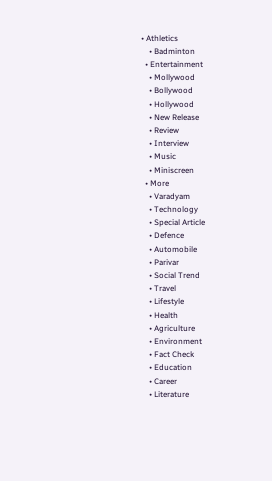• Athletics
    • Badminton
  • Entertainment
    • Mollywood
    • Bollywood
    • Hollywood
    • New Release
    • Review
    • Interview
    • Music
    • Miniscreen
  • More
    • Varadyam
    • Technology
    • Special Article
    • Defence
    • Automobile
    • Parivar
    • Social Trend
    • Travel
    • Lifestyle
    • Health
    • Agriculture
    • Environment
    • Fact Check
    • Education
    • Career
    • Literature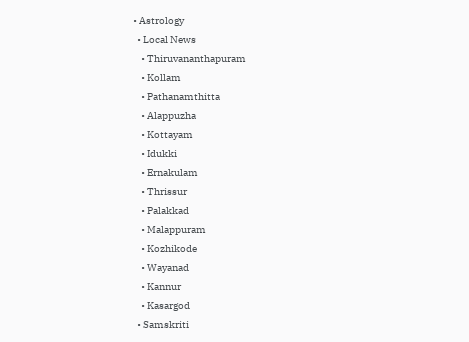• Astrology
  • Local News
    • Thiruvananthapuram
    • Kollam
    • Pathanamthitta
    • Alappuzha
    • Kottayam
    • Idukki
    • Ernakulam
    • Thrissur
    • Palakkad
    • Malappuram
    • Kozhikode
    • Wayanad
    • Kannur
    • Kasargod
  • Samskriti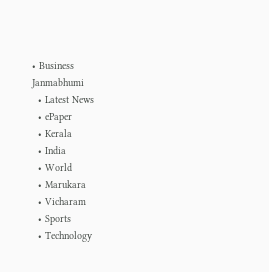• Business
Janmabhumi
  • Latest News
  • ePaper
  • Kerala
  • India
  • World
  • Marukara
  • Vicharam
  • Sports
  • Technology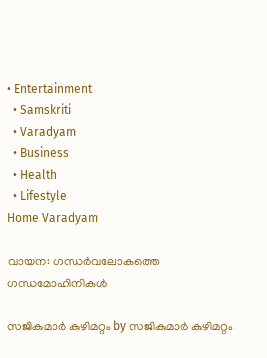• Entertainment
  • Samskriti
  • Varadyam
  • Business
  • Health
  • Lifestyle
Home Varadyam

വായന: ഗന്ധര്‍വലോകത്തെ ഗന്ധമോഹിനികള്‍

സജികുമാര്‍ കുഴിമറ്റം by സജികുമാര്‍ കുഴിമറ്റം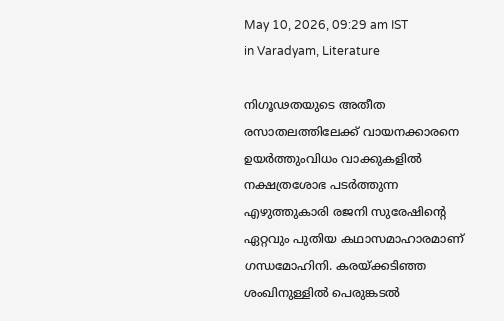May 10, 2026, 09:29 am IST
in Varadyam, Literature

നിഗൂഢതയുടെ അതീത രസാതലത്തിലേക്ക് വായനക്കാരനെ ഉയര്‍ത്തുംവിധം വാക്കുകളില്‍ നക്ഷത്രശോഭ പടര്‍ത്തുന്ന എഴുത്തുകാരി രജനി സുരേഷിന്റെ ഏറ്റവും പുതിയ കഥാസമാഹാരമാണ് ഗന്ധമോഹിനി. കരയ്‌ക്കടിഞ്ഞ ശംഖിനുള്ളില്‍ പെരുങ്കടല്‍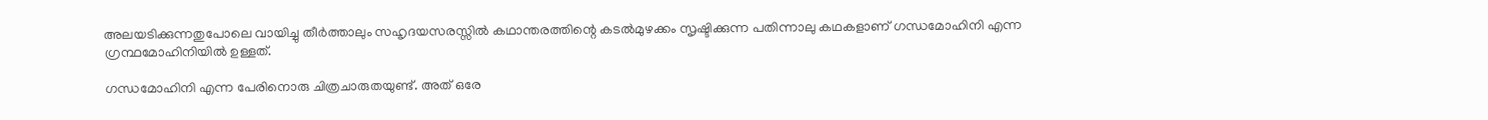അലയടിക്കുന്നതുപോലെ വായിച്ചു തീര്‍ത്താലും സഹൃദയസരസ്സില്‍ കഥാന്തരത്തിന്റെ കടല്‍മുഴക്കം സൃഷ്ടിക്കുന്ന പതിന്നാലു കഥകളാണ് ഗന്ധമോഹിനി എന്ന ഗ്രന്ഥമോഹിനിയില്‍ ഉള്ളത്.

ഗന്ധമോഹിനി എന്ന പേരിനൊരു ചിത്രചാരുതയുണ്ട്. അത് ഒരേ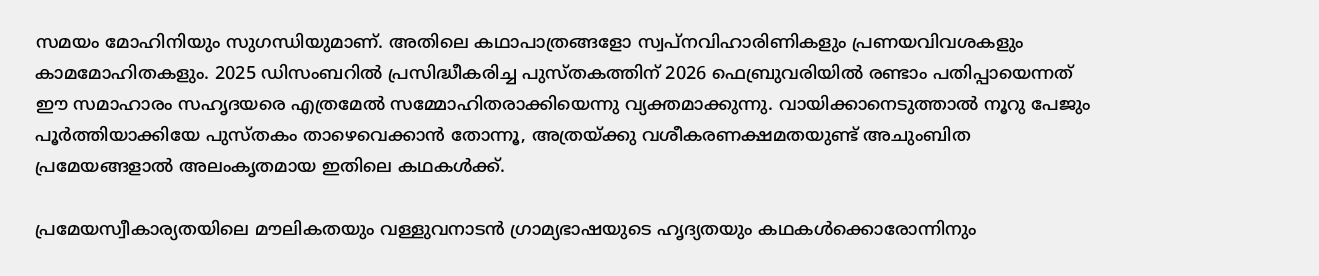സമയം മോഹിനിയും സുഗന്ധിയുമാണ്. അതിലെ കഥാപാത്രങ്ങളോ സ്വപ്‌നവിഹാരിണികളും പ്രണയവിവശകളും കാമമോഹിതകളും. 2025 ഡിസംബറില്‍ പ്രസിദ്ധീകരിച്ച പുസ്തകത്തിന് 2026 ഫെബ്രുവരിയില്‍ രണ്ടാം പതിപ്പായെന്നത് ഈ സമാഹാരം സഹൃദയരെ എത്രമേല്‍ സമ്മോഹിതരാക്കിയെന്നു വ്യക്തമാക്കുന്നു. വായിക്കാനെടുത്താല്‍ നൂറു പേജും പൂര്‍ത്തിയാക്കിയേ പുസ്തകം താഴെവെക്കാന്‍ തോന്നൂ, അത്രയ്‌ക്കു വശീകരണക്ഷമതയുണ്ട് അചുംബിത പ്രമേയങ്ങളാല്‍ അലംകൃതമായ ഇതിലെ കഥകള്‍ക്ക്.

പ്രമേയസ്വീകാര്യതയിലെ മൗലികതയും വള്ളുവനാടന്‍ ഗ്രാമ്യഭാഷയുടെ ഹൃദ്യതയും കഥകള്‍ക്കൊരോന്നിനും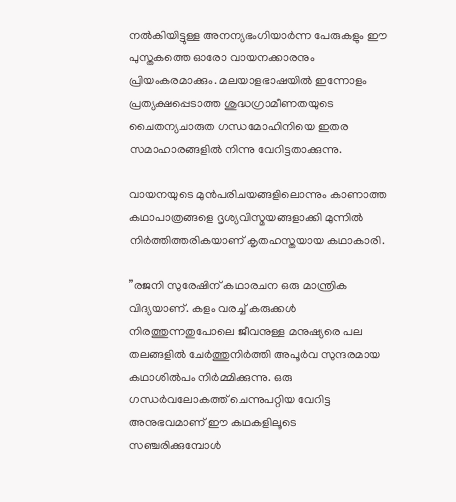നല്‍കിയിട്ടുള്ള അനന്യഭംഗിയാര്‍ന്ന പേരുകളും ഈ പുസ്തകത്തെ ഓരോ വായനക്കാരനും പ്രിയംകരമാക്കും. മലയാളഭാഷയില്‍ ഇന്നോളം പ്രത്യക്ഷപ്പെടാത്ത ശുദ്ധഗ്രാമീണതയുടെ ചൈതന്യചാരുത ഗന്ധമോഹിനിയെ ഇതര സമാഹാരങ്ങളില്‍ നിന്നു വേറിട്ടതാക്കുന്നു.

വായനയുടെ മുന്‍പരിചയങ്ങളിലൊന്നും കാണാത്ത കഥാപാത്രങ്ങളെ ദൃശ്യവിസ്മയങ്ങളാക്കി മുന്നില്‍ നിര്‍ത്തിത്തരികയാണ് കൃതഹസ്തയായ കഥാകാരി.

”രജനി സുരേഷിന് കഥാരചന ഒരു മാന്ത്രിക വിദ്യയാണ്. കളം വരച്ച് കരുക്കള്‍ നിരത്തുന്നതുപോലെ ജീവനുള്ള മനുഷ്യരെ പല തലങ്ങളില്‍ ചേര്‍ത്തുനിര്‍ത്തി അപൂര്‍വ സുന്ദരമായ കഥാശില്‍പം നിര്‍മ്മിക്കുന്നു. ഒരു ഗന്ധര്‍വലോകത്ത് ചെന്നുപറ്റിയ വേറിട്ട അനുഭവമാണ് ഈ കഥകളിലൂടെ സഞ്ചരിക്കുമ്പോള്‍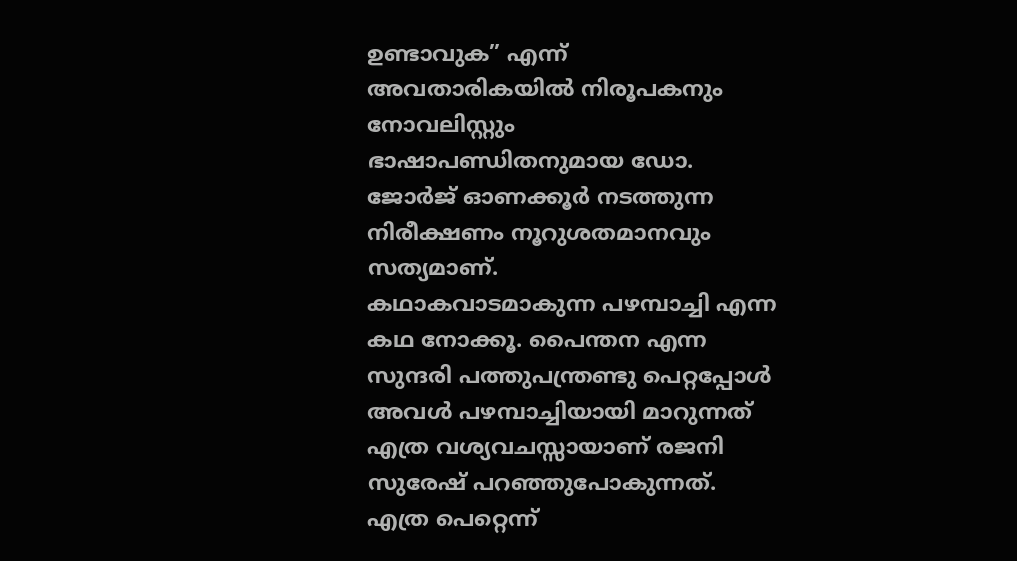ഉണ്ടാവുക” എന്ന് അവതാരികയില്‍ നിരൂപകനും നോവലിസ്റ്റും ഭാഷാപണ്ഡിതനുമായ ഡോ. ജോര്‍ജ് ഓണക്കൂര്‍ നടത്തുന്ന നിരീക്ഷണം നൂറുശതമാനവും സത്യമാണ്.
കഥാകവാടമാകുന്ന പഴമ്പാച്ചി എന്ന കഥ നോക്കൂ. പൈന്തന എന്ന സുന്ദരി പത്തുപന്ത്രണ്ടു പെറ്റപ്പോള്‍ അവള്‍ പഴമ്പാച്ചിയായി മാറുന്നത് എത്ര വശ്യവചസ്സായാണ് രജനി സുരേഷ് പറഞ്ഞുപോകുന്നത്. എത്ര പെറ്റെന്ന്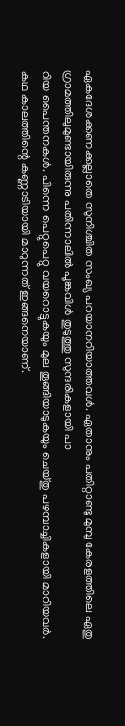ഏകദേശക്കണക്കല്ലാതെ സുനിശ്ചിത സംഖ്യ പറയാനറിയാത്തവള്‍. ഏതാനും പതിറ്റാണ്ടു മുമ്പു കേരളത്തിലെ ഏതു ഗ്രാമത്തിലുമുണ്ടായിരുന്നു പതിന്നാലില്‍ പൂങ്കവിള്‍ തുടുത്തു സുന്ദരികളായി പാ
റിയ പൈന്തനകള്‍. പിന്നെ പെറ്റുപെറ്റു വയറൊട്ടുകയും മുല തൂങ്ങിയാടുകയും ചെയ്തു പഴമ്പാച്ചികളായി മാറിയവര്‍. കഥ കാലത്തിന്റെ കണ്ണാടിയായി മാറുന്നത് ഇങ്ങനെയാണ്.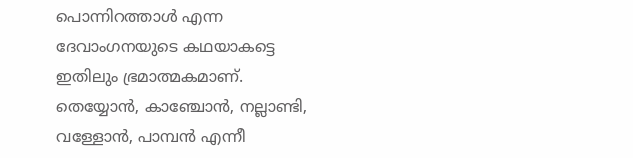പൊന്നിറത്താള്‍ എന്ന ദേവാംഗനയുടെ കഥയാകട്ടെ ഇതിലും ഭ്രമാത്മകമാണ്. തെയ്യോന്‍, കാഞ്ചോന്‍, നല്ലാണ്ടി, വള്ളോന്‍, പാമ്പന്‍ എന്നീ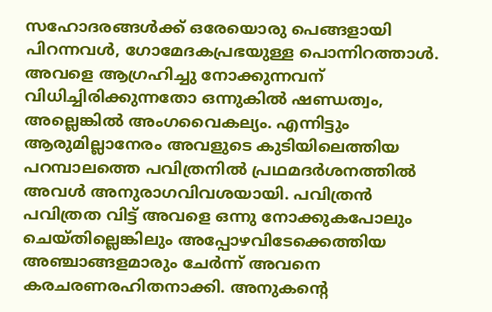സഹോദരങ്ങള്‍ക്ക് ഒരേയൊരു പെങ്ങളായി പിറന്നവള്‍, ഗോമേദകപ്രഭയുള്ള പൊന്നിറത്താള്‍. അവളെ ആഗ്രഹിച്ചു നോക്കുന്നവന് വിധിച്ചിരിക്കുന്നതോ ഒന്നുകില്‍ ഷണ്ഡത്വം, അല്ലെങ്കില്‍ അംഗവൈകല്യം. എന്നിട്ടും ആരുമില്ലാനേരം അവളുടെ കുടിയിലെത്തിയ പറമ്പാലത്തെ പവിത്രനില്‍ പ്രഥമദര്‍ശനത്തില്‍ അവള്‍ അനുരാഗവിവശയായി. പവിത്രന്‍ പവിത്രത വിട്ട് അവളെ ഒന്നു നോക്കുകപോലും ചെയ്തില്ലെങ്കിലും അപ്പോഴവിടേക്കെത്തിയ അഞ്ചാങ്ങളമാരും ചേര്‍ന്ന് അവനെ കരചരണരഹിതനാക്കി. അനുകന്റെ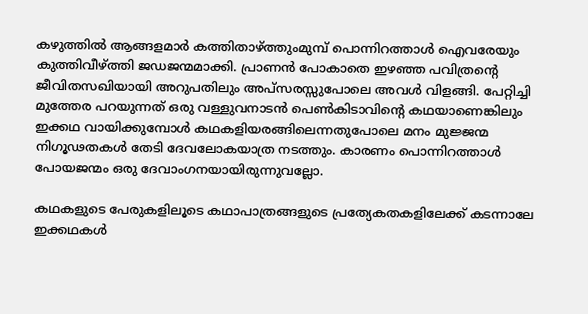കഴുത്തില്‍ ആങ്ങളമാര്‍ കത്തിതാഴ്‌ത്തുംമുമ്പ് പൊന്നിറത്താള്‍ ഐവരേയും കുത്തിവീഴ്‌ത്തി ജഡജന്മമാക്കി. പ്രാണന്‍ പോകാതെ ഇഴഞ്ഞ പവിത്രന്റെ ജീവിതസഖിയായി അറുപതിലും അപ്‌സരസ്സുപോലെ അവള്‍ വിളങ്ങി. പേറ്റിച്ചി മുത്തേര പറയുന്നത് ഒരു വള്ളുവനാടന്‍ പെണ്‍കിടാവിന്റെ കഥയാണെങ്കിലും ഇക്കഥ വായിക്കുമ്പോള്‍ കഥകളിയരങ്ങിലെന്നതുപോലെ മനം മുജ്ജന്മ നിഗൂഢതകള്‍ തേടി ദേവലോകയാത്ര നടത്തും. കാരണം പൊന്നിറത്താള്‍ പോയജന്മം ഒരു ദേവാംഗനയായിരുന്നുവല്ലോ.

കഥകളുടെ പേരുകളിലൂടെ കഥാപാത്രങ്ങളുടെ പ്രത്യേകതകളിലേക്ക് കടന്നാലേ ഇക്കഥകള്‍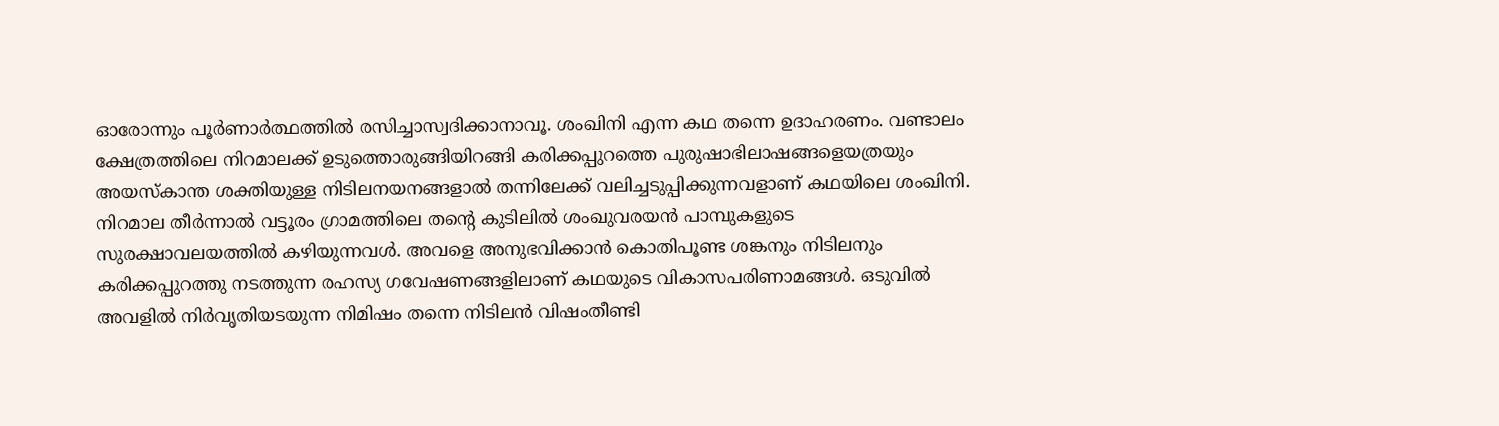ഓരോന്നും പൂര്‍ണാര്‍ത്ഥത്തില്‍ രസിച്ചാസ്വദിക്കാനാവൂ. ശംഖിനി എന്ന കഥ തന്നെ ഉദാഹരണം. വണ്ടാലം ക്ഷേത്രത്തിലെ നിറമാലക്ക് ഉടുത്തൊരുങ്ങിയിറങ്ങി കരിക്കപ്പുറത്തെ പുരുഷാഭിലാഷങ്ങളെയത്രയും അയസ്‌കാന്ത ശക്തിയുള്ള നിടിലനയനങ്ങളാല്‍ തന്നിലേക്ക് വലിച്ചടുപ്പിക്കുന്നവളാണ് കഥയിലെ ശംഖിനി. നിറമാല തീര്‍ന്നാല്‍ വട്ടൂരം ഗ്രാമത്തിലെ തന്റെ കുടിലില്‍ ശംഖുവരയന്‍ പാമ്പുകളുടെ സുരക്ഷാവലയത്തില്‍ കഴിയുന്നവള്‍. അവളെ അനുഭവിക്കാന്‍ കൊതിപൂണ്ട ശങ്കനും നിടിലനും കരിക്കപ്പുറത്തു നടത്തുന്ന രഹസ്യ ഗവേഷണങ്ങളിലാണ് കഥയുടെ വികാസപരിണാമങ്ങള്‍. ഒടുവില്‍ അവളില്‍ നിര്‍വൃതിയടയുന്ന നിമിഷം തന്നെ നിടിലന്‍ വിഷംതീണ്ടി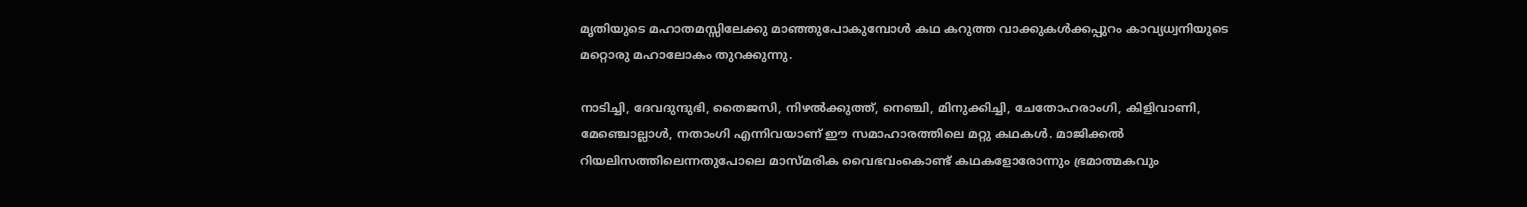മൃതിയുടെ മഹാതമസ്സിലേക്കു മാഞ്ഞുപോകുമ്പോള്‍ കഥ കറുത്ത വാക്കുകള്‍ക്കപ്പുറം കാവ്യധ്വനിയുടെ മറ്റൊരു മഹാലോകം തുറക്കുന്നു.

നാടിച്ചി, ദേവദുന്ദുഭി, തൈജസി, നിഴല്‍ക്കുത്ത്, നെഞ്ചി, മിനുക്കിച്ചി, ചേതോഹരാംഗി, കിളിവാണി, മേഞ്ചൊല്ലാള്‍, നതാംഗി എന്നിവയാണ് ഈ സമാഹാരത്തിലെ മറ്റു കഥകള്‍. മാജിക്കല്‍ റിയലിസത്തിലെന്നതുപോലെ മാസ്മരിക വൈഭവംകൊണ്ട് കഥകളോരോന്നും ഭ്രമാത്മകവും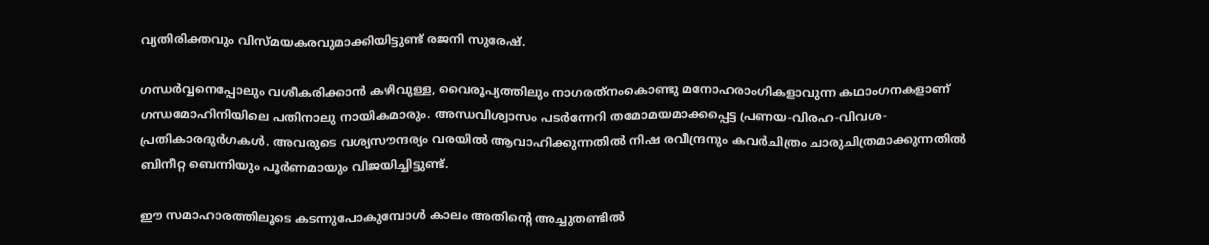വ്യതിരിക്തവും വിസ്മയകരവുമാക്കിയിട്ടുണ്ട് രജനി സുരേഷ്.

ഗന്ധര്‍വ്വനെപ്പോലും വശീകരിക്കാന്‍ കഴിവുള്ള, വൈരൂപ്യത്തിലും നാഗരത്‌നംകൊണ്ടു മനോഹരാംഗികളാവുന്ന കഥാംഗനകളാണ് ഗന്ധമോഹിനിയിലെ പതിനാലു നായികമാരും. അന്ധവിശ്വാസം പടര്‍ന്നേറി തമോമയമാക്കപ്പെട്ട പ്രണയ-വിരഹ-വിവശ-പ്രതികാരദുര്‍ഗകള്‍. അവരുടെ വശ്യസൗന്ദര്യം വരയില്‍ ആവാഹിക്കുന്നതില്‍ നിഷ രവീന്ദ്രനും കവര്‍ചിത്രം ചാരുചിത്രമാക്കുന്നതില്‍ ബിനീറ്റ ബെന്നിയും പൂര്‍ണമായും വിജയിച്ചിട്ടുണ്ട്.

ഈ സമാഹാരത്തിലൂടെ കടന്നുപോകുമ്പോള്‍ കാലം അതിന്റെ അച്ചുതണ്ടില്‍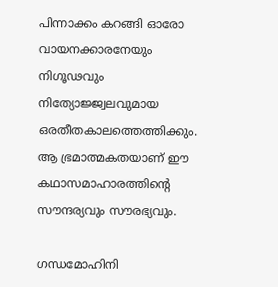പിന്നാക്കം കറങ്ങി ഓരോ വായനക്കാരനേയും നിഗൂഢവും നിത്യോജ്ജ്വലവുമായ ഒരതീതകാലത്തെത്തിക്കും. ആ ഭ്രമാത്മകതയാണ് ഈ കഥാസമാഹാരത്തിന്റെ സൗന്ദര്യവും സൗരഭ്യവും.

ഗന്ധമോഹിനി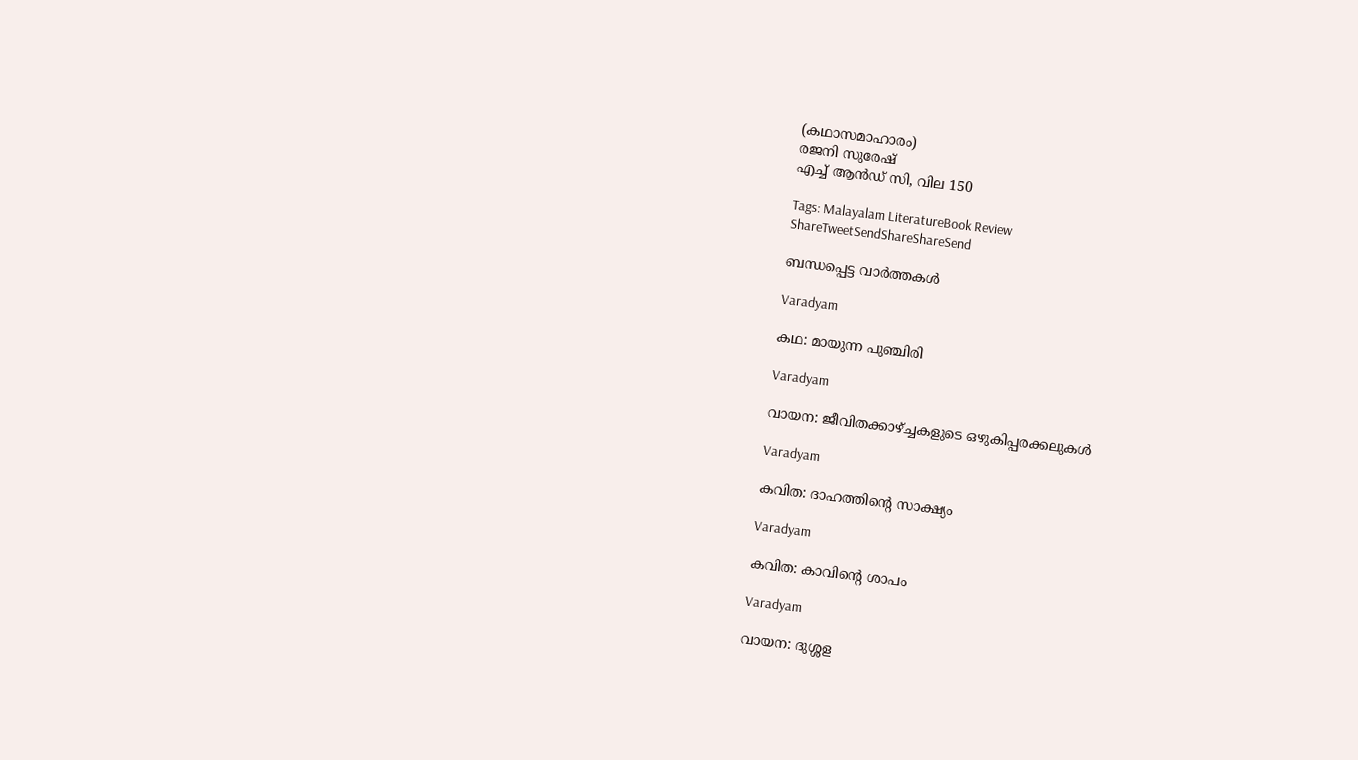(കഥാസമാഹാരം)
രജനി സുരേഷ്
എച്ച് ആന്‍ഡ് സി, വില 150

Tags: Malayalam LiteratureBook Review
ShareTweetSendShareShareSend

ബന്ധപ്പെട്ട വാര്‍ത്തകള്‍

Varadyam

കഥ: മായുന്ന പുഞ്ചിരി

Varadyam

വായന: ജീവിതക്കാഴ്‌ച്ചകളുടെ ഒഴുകിപ്പരക്കലുകള്‍

Varadyam

കവിത: ദാഹത്തിന്റെ സാക്ഷ്യം

Varadyam

കവിത: കാവിന്റെ ശാപം

Varadyam

വായന: ദുശ്ശള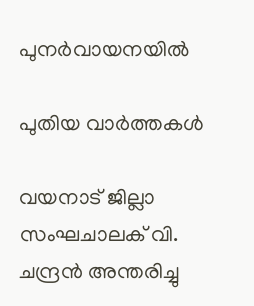പുനര്‍വായനയില്‍

പുതിയ വാര്‍ത്തകള്‍

വയനാട് ജില്ലാ സംഘചാലക് വി. ചന്ദ്രന്‍ അന്തരിച്ചു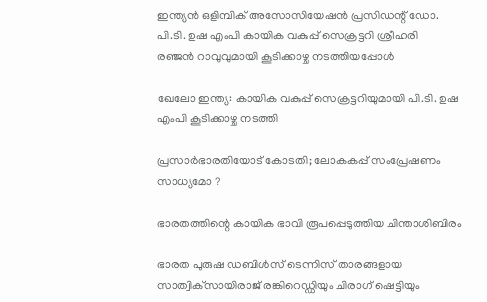ഇന്ത്യന്‍ ഒളിമ്പിക് അസോസിയേഷന്‍ പ്രസിഡന്റ് ഡോ.
പി.ടി. ഉഷ എംപി കായിക വകുപ്പ് സെക്രട്ടറി ശ്രീഹരി
രഞ്ജന്‍ റാവുവുമായി കൂടിക്കാഴ്ച നടത്തിയപ്പോള്‍

ഖേലോ ഇന്ത്യ: കായിക വകുപ്പ് സെക്രട്ടറിയുമായി പി.ടി. ഉഷ എംപി കൂടിക്കാഴ്ച നടത്തി

പ്രസാര്‍ഭാരതിയോട് കോടതി; ലോകകപ്പ് സംപ്രേഷണം സാധ്യമോ ?

ഭാരതത്തിന്റെ കായിക ഭാവി രൂപപ്പെടുത്തിയ ചിന്താശിബിരം

ഭാരത പുരുഷ ഡബിള്‍സ് ടെന്നിസ് താരങ്ങളായ സാത്വിക്‌സായിരാജ് രങ്കിറെഡ്ഡിയും ചിരാഗ് ഷെട്ടിയും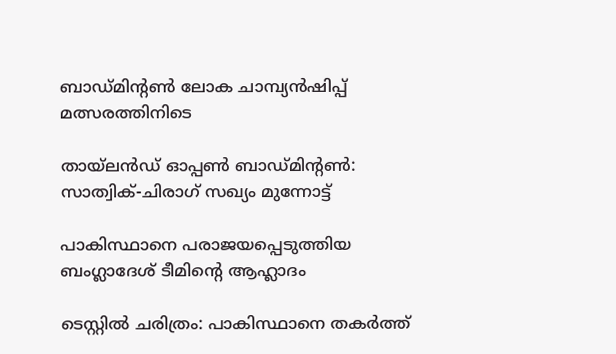ബാഡ്മിന്റണ്‍ ലോക ചാമ്പ്യന്‍ഷിപ്പ് മത്സരത്തിനിടെ

തായ്‌ലന്‍ഡ് ഓപ്പണ്‍ ബാഡ്മിന്റണ്‍: സാത്വിക്-ചിരാഗ് സഖ്യം മുന്നോട്ട്

പാകിസ്ഥാനെ പരാജയപ്പെടുത്തിയ ബംഗ്ലാദേശ് ടീമിന്റെ ആഹ്ലാദം

ടെസ്റ്റില്‍ ചരിത്രം: പാകിസ്ഥാനെ തകര്‍ത്ത്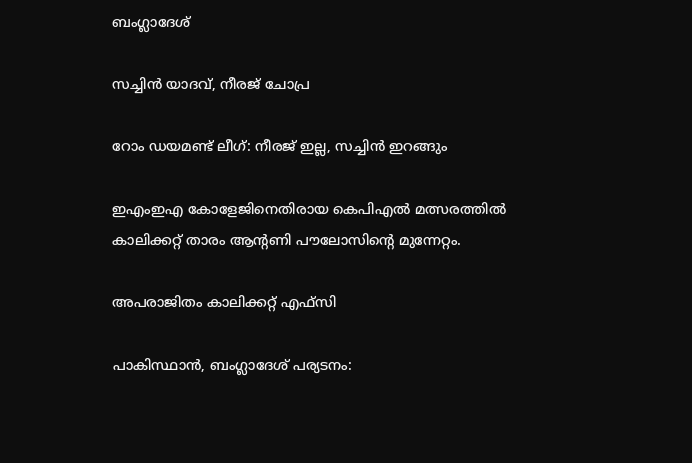ബംഗ്ലാദേശ്

സച്ചിന്‍ യാദവ്, നീരജ് ചോപ്ര

റോം ഡയമണ്ട് ലീഗ്: നീരജ് ഇല്ല, സച്ചിന്‍ ഇറങ്ങും

ഇഎംഇഎ കോളേജിനെതിരായ കെപിഎല്‍ മത്സരത്തില്‍ കാലിക്കറ്റ് താരം ആന്റണി പൗലോസിന്റെ മുന്നേറ്റം.

അപരാജിതം കാലിക്കറ്റ് എഫ്സി

പാകിസ്ഥാന്‍, ബംഗ്ലാദേശ് പര്യടനം: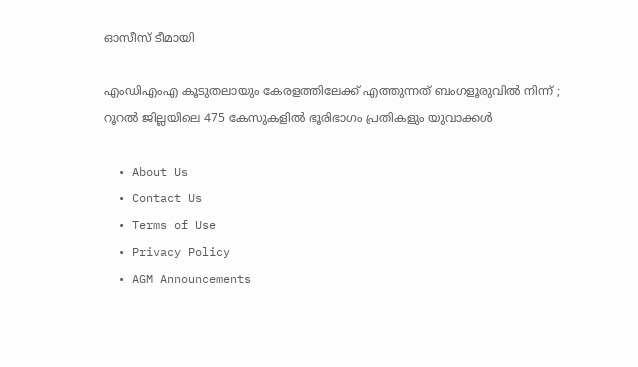ഓസീസ് ടീമായി

എംഡിഎംഎ കൂടുതലായും കേരളത്തിലേക്ക് എത്തുന്നത് ബംഗളൂരുവിൽ നിന്ന് ; റൂറൽ ജില്ലയിലെ 475 കേസുകളിൽ ഭൂരിഭാഗം പ്രതികളും യുവാക്കൾ

  • About Us
  • Contact Us
  • Terms of Use
  • Privacy Policy
  • AGM Announcements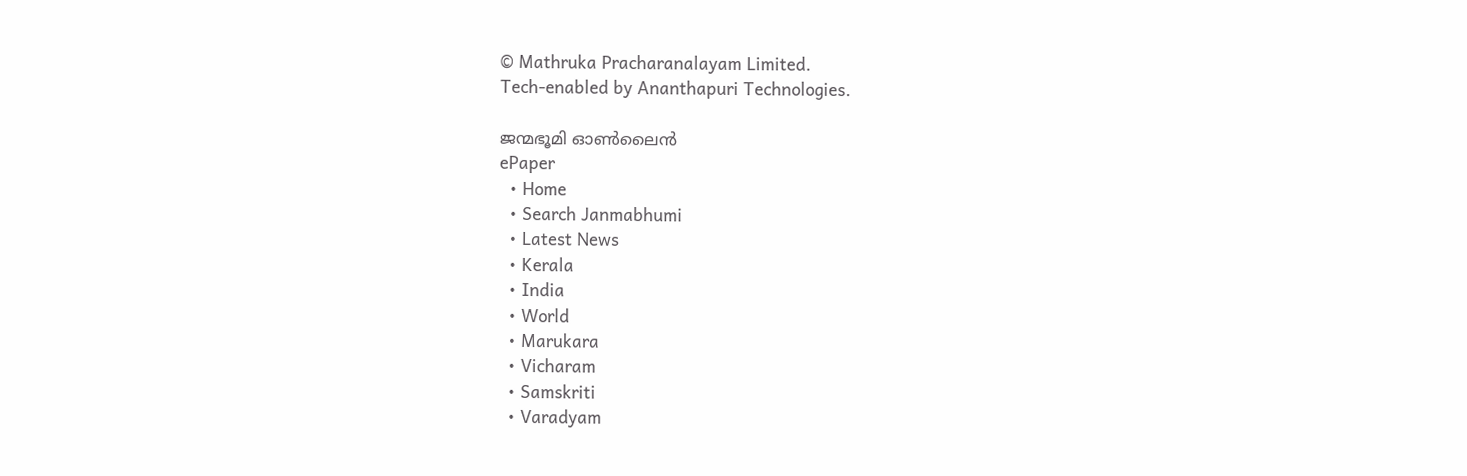© Mathruka Pracharanalayam Limited.
Tech-enabled by Ananthapuri Technologies.

ജന്മഭൂമി ഓണ്‍ലൈന്‍
ePaper
  • Home
  • Search Janmabhumi
  • Latest News
  • Kerala
  • India
  • World
  • Marukara
  • Vicharam
  • Samskriti
  • Varadyam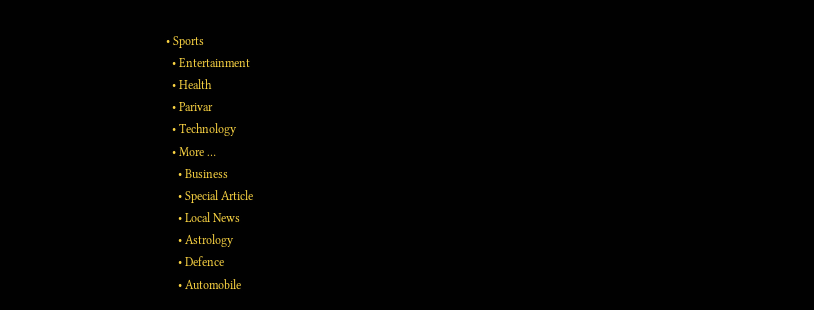• Sports
  • Entertainment
  • Health
  • Parivar
  • Technology
  • More …
    • Business
    • Special Article
    • Local News
    • Astrology
    • Defence
    • Automobile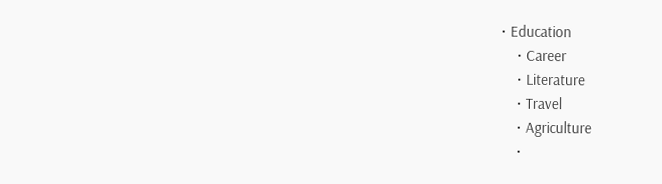• Education
    • Career
    • Literature
    • Travel
    • Agriculture
    •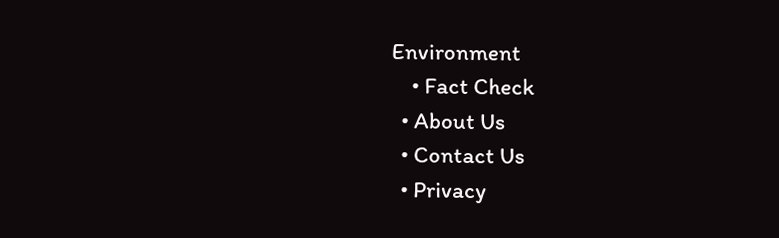Environment
    • Fact Check
  • About Us
  • Contact Us
  • Privacy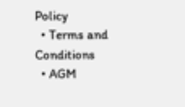Policy
  • Terms and Conditions
  • AGM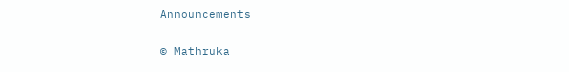Announcements

© Mathruka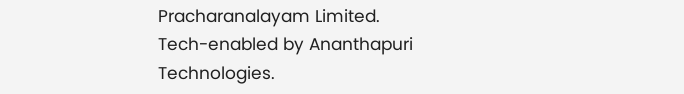Pracharanalayam Limited.
Tech-enabled by Ananthapuri Technologies.